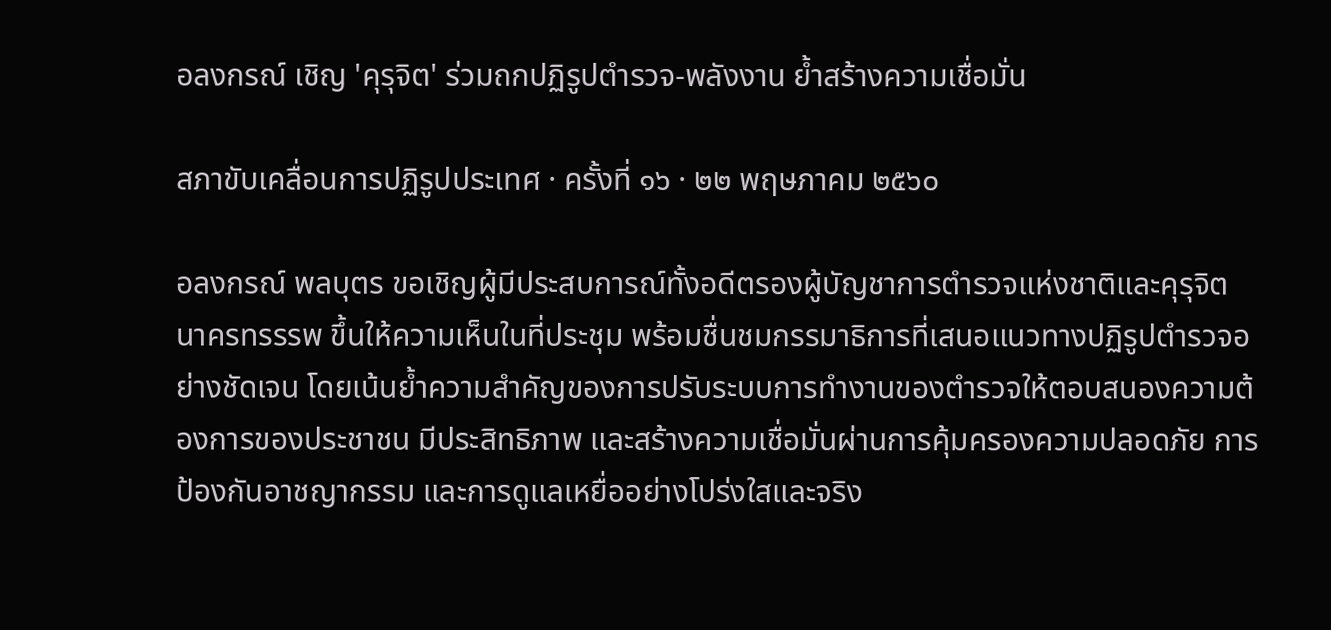อลงกรณ์ เชิญ 'คุรุจิต' ร่วมถกปฏิรูปตำรวจ-พลังงาน ย้ำสร้างความเชื่อมั่น

สภาขับเคลื่อนการปฏิรูปประเทศ · ครั้งที่ ๑๖ · ๒๒ พฤษภาคม ๒๕๖๐

อลงกรณ์ พลบุตร ขอเชิญผู้มีประสบการณ์ทั้งอดีตรองผู้บัญชาการตำรวจแห่งชาติและคุรุจิต นาครทรรรพ ขึ้นให้ความเห็นในที่ประชุม พร้อมชื่นชมกรรมาธิการที่เสนอแนวทางปฏิรูปตำรวจอย่างชัดเจน โดยเน้นย้ำความสำคัญของการปรับระบบการทำงานของตำรวจให้ตอบสนองความต้องการของประชาชน มีประสิทธิภาพ และสร้างความเชื่อมั่นผ่านการคุ้มครองความปลอดภัย การป้องกันอาชญากรรม และการดูแลเหยื่ออย่างโปร่งใสและจริง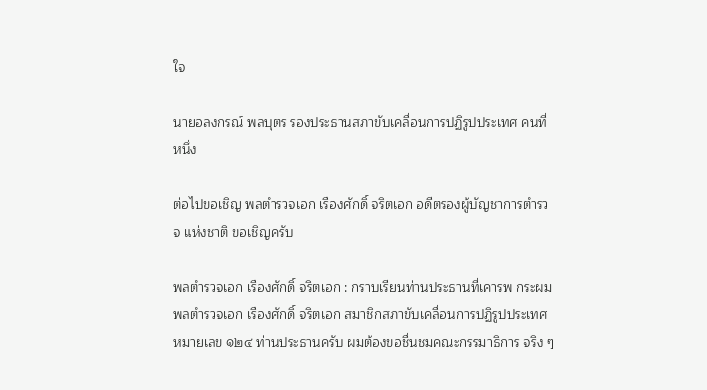ใจ

นายอลงกรณ์ พลบุตร รองประธานสภาขับเคลื่อนการปฏิรูปประเทศ คนที่หนึ่ง

ต่อไปขอเชิญ พลตํารวจเอก เรืองศักดิ์ จริตเอก อดีตรองผู้บัญชาการตํารวจ แห่งชาติ ขอเชิญครับ

พลตํารวจเอก เรืองศักดิ์ จริตเอก : กราบเรียนท่านประธานที่เคารพ กระผม พลตํารวจเอก เรืองศักดิ์ จริตเอก สมาชิกสภาขับเคลื่อนการปฏิรูปประเทศ หมายเลข ๑๒๔ ท่านประธานครับ ผมต้องขอชื่นชมคณะกรรมาธิการ จริง ๆ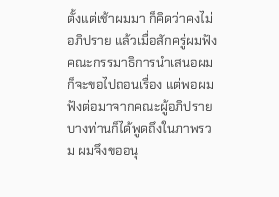ตั้งแต่เช้าผมมา ก็คิดว่าคงไม่อภิปราย แล้วเมื่อสักครู่ผมฟังคณะกรรมาธิการนําเสนอผมก็จะขอไปถอนเรื่อง แต่พอผมฟังต่อมาจากคณะผู้อภิปรายบางท่านก็ได้พูดถึงในภาพรวม ผมจึงขออนุ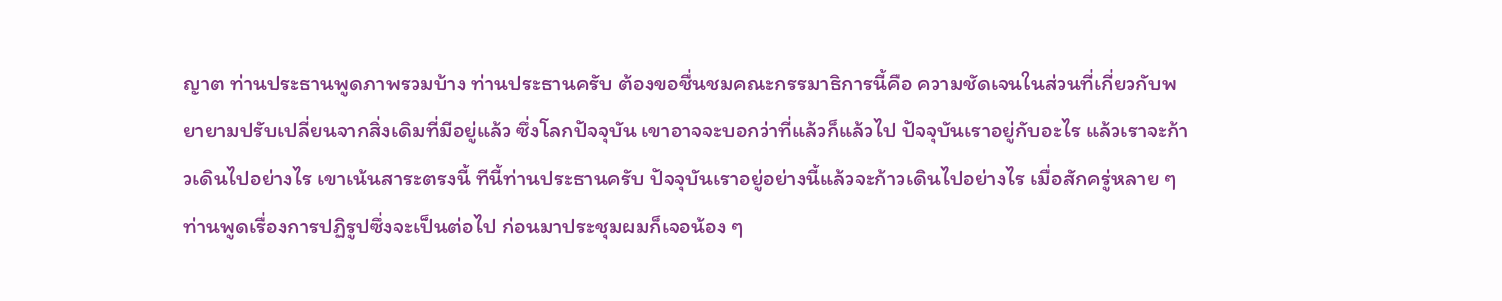ญาต ท่านประธานพูดภาพรวมบ้าง ท่านประธานครับ ต้องขอชื่นชมคณะกรรมาธิการนี้คือ ความชัดเจนในส่วนที่เกี่ยวกับพยายามปรับเปลี่ยนจากสิ่งเดิมที่มีอยู่แล้ว ซึ่งโลกปัจจุบัน เขาอาจจะบอกว่าที่แล้วก็แล้วไป ปัจจุบันเราอยู่กับอะไร แล้วเราจะก้าวเดินไปอย่างไร เขาเน้นสาระตรงนี้ ทีนี้ท่านประธานครับ ปัจจุบันเราอยู่อย่างนี้แล้วจะก้าวเดินไปอย่างไร เมื่อสักครู่หลาย ๆ ท่านพูดเรื่องการปฏิรูปซึ่งจะเป็นต่อไป ก่อนมาประชุมผมก็เจอน้อง ๆ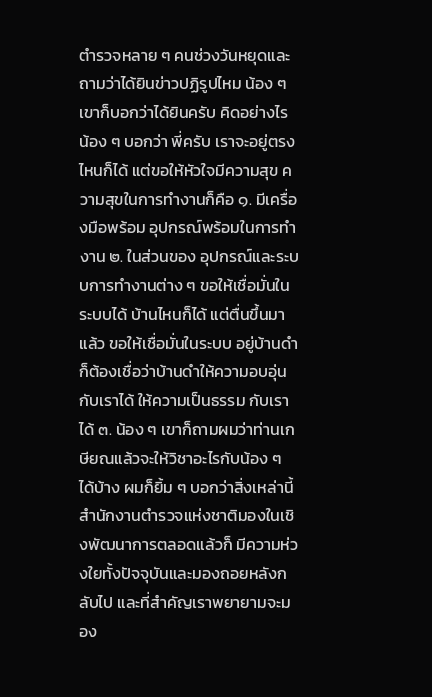ตํารวจหลาย ๆ คนช่วงวันหยุดและถามว่าได้ยินข่าวปฏิรูปไหม น้อง ๆ เขาก็บอกว่าได้ยินครับ คิดอย่างไร น้อง ๆ บอกว่า พี่ครับ เราจะอยู่ตรงไหนก็ได้ แต่ขอให้หัวใจมีความสุข ความสุขในการทํางานก็คือ ๑. มีเครื่องมือพร้อม อุปกรณ์พร้อมในการทํางาน ๒. ในส่วนของ อุปกรณ์และระบบการทํางานต่าง ๆ ขอให้เชื่อมั่นในระบบได้ บ้านไหนก็ได้ แต่ตื่นขึ้นมาแล้ว ขอให้เชื่อมั่นในระบบ อยู่บ้านดําก็ต้องเชื่อว่าบ้านดําให้ความอบอุ่นกับเราได้ ให้ความเป็นธรรม กับเราได้ ๓. น้อง ๆ เขาก็ถามผมว่าท่านเกษียณแล้วจะให้วิชาอะไรกับน้อง ๆ ได้บ้าง ผมก็ยิ้ม ๆ บอกว่าสิ่งเหล่านี้สํานักงานตํารวจแห่งชาติมองในเชิงพัฒนาการตลอดแล้วก็ มีความห่วงใยทั้งปัจจุบันและมองถอยหลังกลับไป และที่สําคัญเราพยายามจะมอง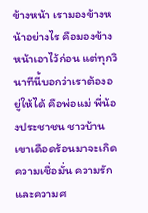ข้างหน้า เรามองข้างหน้าอย่างไร คือมองข้างหน้าเอาไว้ก่อน แต่ทุกวินาทีนี้บอกว่าเราต้องอยู่ให้ได้ คือพ่อแม่ พี่น้องประชาชน ชาวบ้านเขาเดือดร้อนมาจะเกิดความเชื่อมั่น ความรัก และความศ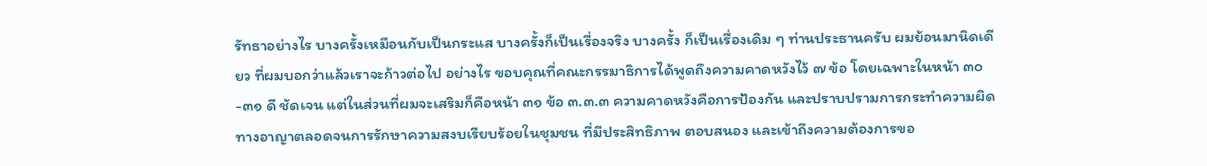รัทธาอย่างไร บางครั้งเหมือนกับเป็นกระแส บางครั้งก็เป็นเรื่องจริง บางครั้ง ก็เป็นเรื่องเดิม ๆ ท่านประธานครับ ผมย้อนมานิดเดียว ที่ผมบอกว่าแล้วเราจะก้าวต่อไป อย่างไร ขอบคุณที่คณะกรรมาธิการได้พูดถึงความคาดหวังไว้ ๗ ข้อ โดยเฉพาะในหน้า ๓๐-๓๑ ดี ชัดเจน แต่ในส่วนที่ผมจะเสริมก็คือหน้า ๓๑ ข้อ ๓.๓.๓ ความคาดหวังคือการป้องกัน และปราบปรามการกระทําความผิดทางอาญาตลอดจนการรักษาความสงบเรียบร้อยในชุมชน ที่มีประสิทธิภาพ ตอบสนอง และเข้าถึงความต้องการขอ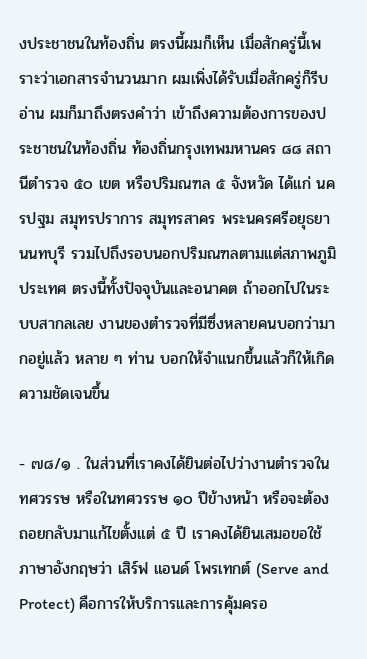งประชาชนในท้องถิ่น ตรงนี้ผมก็เห็น เมื่อสักครู่นี้เพราะว่าเอกสารจํานวนมาก ผมเพิ่งได้รับเมื่อสักครู่ก็รีบอ่าน ผมก็มาถึงตรงคําว่า เข้าถึงความต้องการของประชาชนในท้องถิ่น ท้องถิ่นกรุงเทพมหานคร ๘๘ สถานีตํารวจ ๕๐ เขต หรือปริมณฑล ๕ จังหวัด ได้แก่ นครปฐม สมุทรปราการ สมุทรสาคร พระนครศรีอยุธยา นนทบุรี รวมไปถึงรอบนอกปริมณฑลตามแต่สภาพภูมิประเทศ ตรงนี้ทั้งปัจจุบันและอนาคต ถ้าออกไปในระบบสากลเลย งานของตํารวจที่มีซึ่งหลายคนบอกว่ามากอยู่แล้ว หลาย ๆ ท่าน บอกให้จําแนกขึ้นแล้วก็ให้เกิดความชัดเจนขึ้น

- ๗๘/๑ . ในส่วนที่เราคงได้ยินต่อไปว่างานตํารวจในทศวรรษ หรือในทศวรรษ ๑๐ ปีข้างหน้า หรือจะต้องถอยกลับมาแก้ไขตั้งแต่ ๕ ปี เราคงได้ยินเสมอขอใช้ภาษาอังกฤษว่า เสิร์ฟ แอนด์ โพรเทกต์ (Serve and Protect) คือการให้บริการและการคุ้มครอ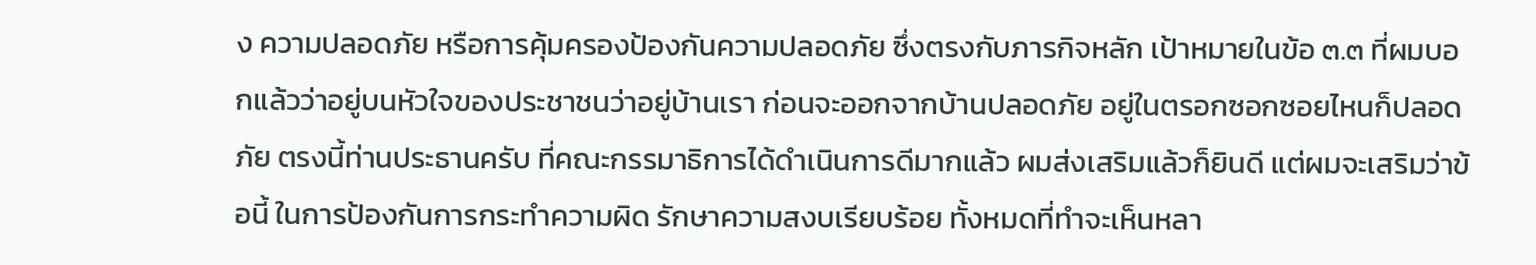ง ความปลอดภัย หรือการคุ้มครองป้องกันความปลอดภัย ซึ่งตรงกับภารกิจหลัก เป้าหมายในข้อ ๓.๓ ที่ผมบอกแล้วว่าอยู่บนหัวใจของประชาชนว่าอยู่บ้านเรา ก่อนจะออกจากบ้านปลอดภัย อยู่ในตรอกซอกซอยไหนก็ปลอดภัย ตรงนี้ท่านประธานครับ ที่คณะกรรมาธิการได้ดําเนินการดีมากแล้ว ผมส่งเสริมแล้วก็ยินดี แต่ผมจะเสริมว่าข้อนี้ ในการป้องกันการกระทําความผิด รักษาความสงบเรียบร้อย ทั้งหมดที่ทําจะเห็นหลา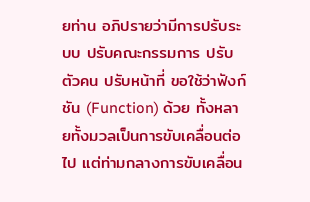ยท่าน อภิปรายว่ามีการปรับระบบ ปรับคณะกรรมการ ปรับตัวคน ปรับหน้าที่ ขอใช้ว่าฟังก์ชัน (Function) ด้วย ทั้งหลายทั้งมวลเป็นการขับเคลื่อนต่อไป แต่ท่ามกลางการขับเคลื่อน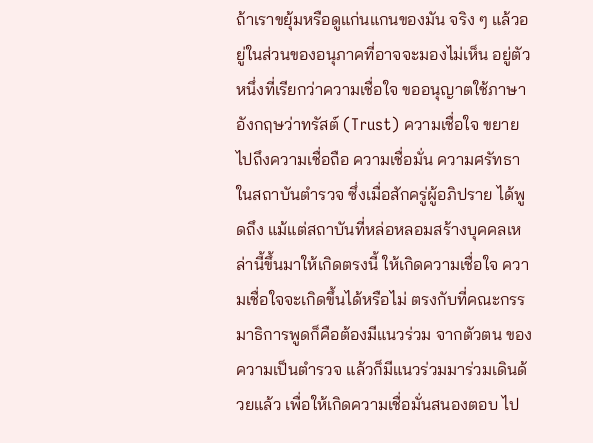ถ้าเราขยุ้มหรือดูแก่นแกนของมัน จริง ๆ แล้วอยู่ในส่วนของอนุภาคที่อาจจะมองไม่เห็น อยู่ตัวหนึ่งที่เรียกว่าความเชื่อใจ ขออนุญาตใช้ภาษาอังกฤษว่าทรัสต์ (Trust) ความเชื่อใจ ขยายไปถึงความเชื่อถือ ความเชื่อมั่น ความศรัทธาในสถาบันตํารวจ ซึ่งเมื่อสักครู่ผู้อภิปราย ได้พูดถึง แม้แต่สถาบันที่หล่อหลอมสร้างบุคคลเหล่านี้ขึ้นมาให้เกิดตรงนี้ ให้เกิดความเชื่อใจ ความเชื่อใจจะเกิดขึ้นได้หรือไม่ ตรงกับที่คณะกรรมาธิการพูดก็คือต้องมีแนวร่วม จากตัวตน ของความเป็นตํารวจ แล้วก็มีแนวร่วมมาร่วมเดินด้วยแล้ว เพื่อให้เกิดความเชื่อมั่นสนองตอบ ไป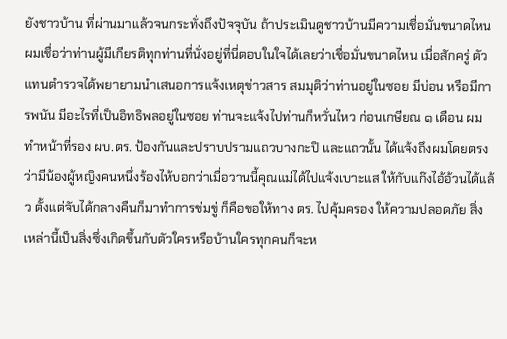ยังชาวบ้าน ที่ผ่านมาแล้วจนกระทั่งถึงปัจจุบัน ถ้าประเมินดูชาวบ้านมีความเชื่อมั่นขนาดไหน ผมเชื่อว่าท่านผู้มีเกียรติทุกท่านที่นั่งอยู่ที่นี่ตอบในใจได้เลยว่าเชื่อมั่นขนาดไหน เมื่อสักครู่ ตัวแทนตํารวจได้พยายามนําเสนอการแจ้งเหตุข่าวสาร สมมุติว่าท่านอยู่ในซอย มีบ่อน หรือมีการพนัน มีอะไรที่เป็นอิทธิพลอยู่ในซอย ท่านจะแจ้งไปท่านก็หวั่นไหว ก่อนเกษียณ ๑ เดือน ผมทําหน้าที่รอง ผบ.ตร. ป้องกันและปราบปรามแถวบางกะปิ และแถวนั้น ได้แจ้งถึงผมโดยตรงว่ามีน้องผู้หญิงคนหนึ่งร้องไห้บอกว่าเมื่อวานนี้คุณแม่ได้ไปแจ้งเบาะแส ให้กับแก๊งไอ้อ้วนได้แล้ว ตั้งแต่จับได้กลางคืนก็มาทําการข่มขู่ ก็คือขอให้ทาง ตร. ไปคุ้มครอง ให้ความปลอดภัย สิ่งเหล่านี้เป็นสิ่งซึ่งเกิดขึ้นกับตัวใครหรือบ้านใครทุกคนก็จะห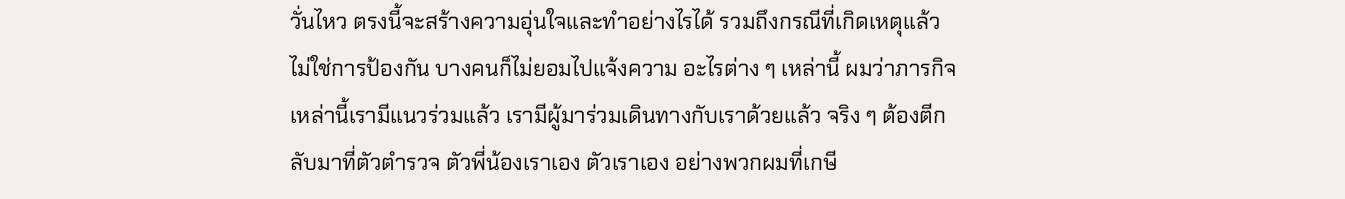วั่นไหว ตรงนี้จะสร้างความอุ่นใจและทําอย่างไรได้ รวมถึงกรณีที่เกิดเหตุแล้ว ไม่ใช่การป้องกัน บางคนก็ไม่ยอมไปแจ้งความ อะไรต่าง ๆ เหล่านี้ ผมว่าภารกิจเหล่านี้เรามีแนวร่วมแล้ว เรามีผู้มาร่วมเดินทางกับเราด้วยแล้ว จริง ๆ ต้องตีกลับมาที่ตัวตํารวจ ตัวพี่น้องเราเอง ตัวเราเอง อย่างพวกผมที่เกษี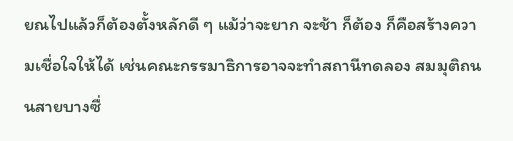ยณไปแล้วก็ต้องตั้งหลักดี ๆ แม้ว่าจะยาก จะช้า ก็ต้อง ก็คือสร้างความเชื่อใจให้ได้ เช่นคณะกรรมาธิการอาจจะทําสถานีทดลอง สมมุติถนนสายบางซื่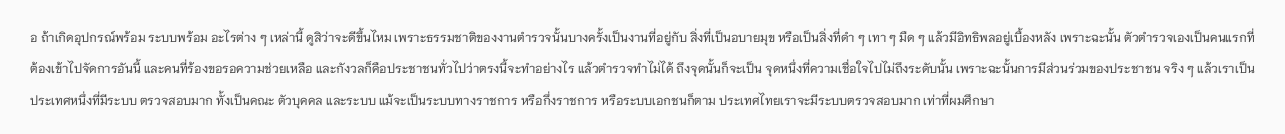อ ถ้าเกิดอุปกรณ์พร้อม ระบบพร้อม อะไรต่าง ๆ เหล่านี้ ดูสิว่าจะดีขึ้นไหม เพราะธรรมชาติของงานตํารวจนั้นบางครั้งเป็นงานที่อยู่กับ สิ่งที่เป็นอบายมุข หรือเป็นสิ่งที่ดํา ๆ เทา ๆ มืด ๆ แล้วมีอิทธิพลอยู่เบื้องหลัง เพราะฉะนั้น ตัวตํารวจเองเป็นคนแรกที่ต้องเข้าไปจัดการอันนี้ และคนที่ร้องขอรอความช่วยเหลือ และกังวลก็คือประชาชนทั่วไปว่าตรงนี้จะทําอย่างไร แล้วตํารวจทําไม่ได้ ถึงจุดนั้นก็จะเป็น จุดหนึ่งที่ความเชื่อใจไปไม่ถึงระดับนั้น เพราะฉะนั้นการมีส่วนร่วมของประชาชน จริง ๆ แล้วเราเป็นประเทศหนึ่งที่มีระบบ ตรวจสอบมาก ทั้งเป็นคณะ ตัวบุคคล และระบบ แม้จะเป็นระบบทางราชการ หรือกึ่งราชการ หรือระบบเอกชนก็ตาม ประเทศไทยเราจะมีระบบตรวจสอบมาก เท่าที่ผมศึกษา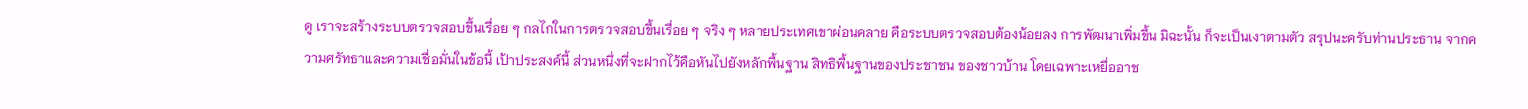ดู เราจะสร้างระบบตรวจสอบขึ้นเรื่อย ๆ กลไกในการตรวจสอบขึ้นเรื่อย ๆ จริง ๆ หลายประเทศเขาผ่อนคลาย คือระบบตรวจสอบต้องน้อยลง การพัฒนาเพิ่มขึ้น มิฉะนั้น ก็จะเป็นเงาตามตัว สรุปนะครับท่านประธาน จากความศรัทธาและความเชื่อมั่นในข้อนี้ เป้าประสงค์นี้ ส่วนหนึ่งที่จะฝากไว้คือหันไปยังหลักพื้นฐาน สิทธิพื้นฐานของประชาชน ของชาวบ้าน โดยเฉพาะเหยื่ออาช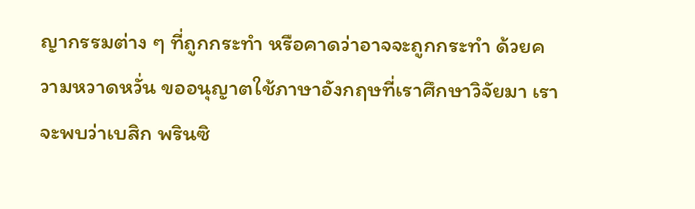ญากรรมต่าง ๆ ที่ถูกกระทํา หรือคาดว่าอาจจะถูกกระทํา ด้วยความหวาดหวั่น ขออนุญาตใช้ภาษาอังกฤษที่เราศึกษาวิจัยมา เราจะพบว่าเบสิก พรินซิ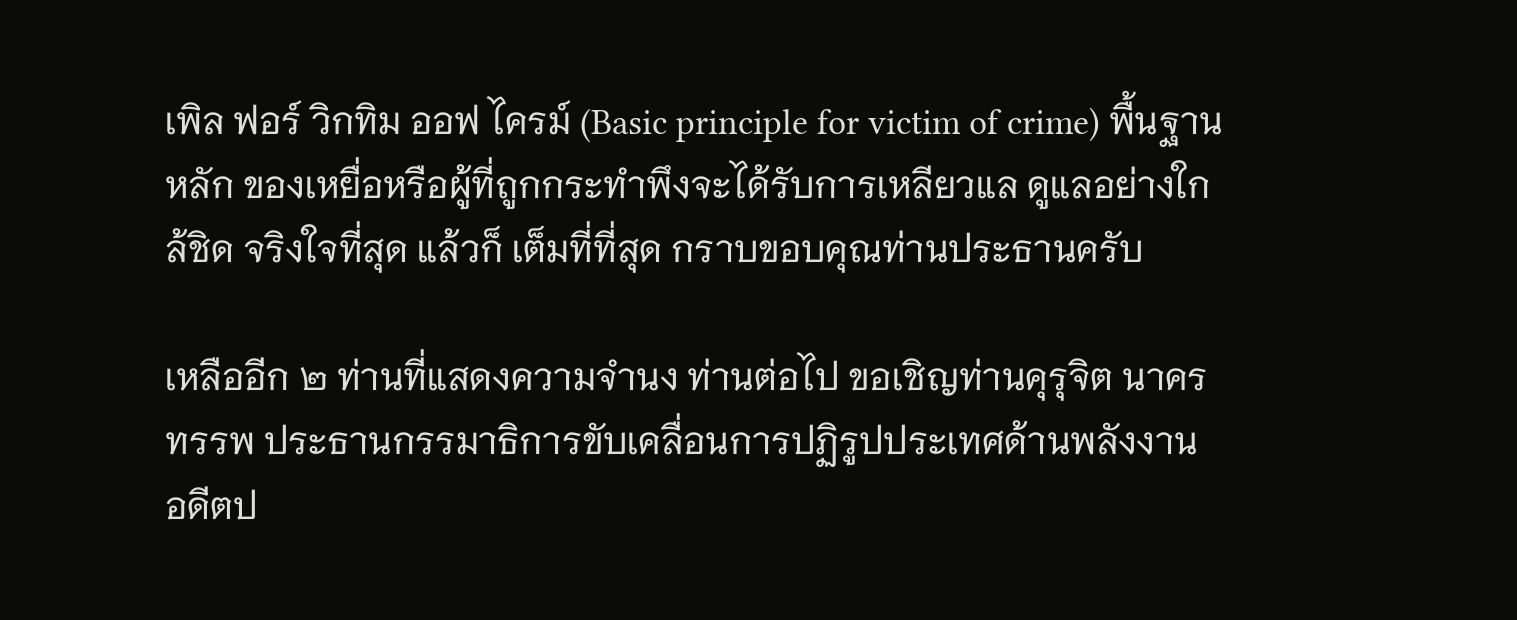เพิล ฟอร์ วิกทิม ออฟ ไครม์ (Basic principle for victim of crime) พื้นฐานหลัก ของเหยื่อหรือผู้ที่ถูกกระทําพึงจะได้รับการเหลียวแล ดูแลอย่างใกล้ชิด จริงใจที่สุด แล้วก็ เต็มที่ที่สุด กราบขอบคุณท่านประธานครับ

เหลืออีก ๒ ท่านที่แสดงความจํานง ท่านต่อไป ขอเชิญท่านคุรุจิต นาครทรรพ ประธานกรรมาธิการขับเคลื่อนการปฏิรูปประเทศด้านพลังงาน อดีตป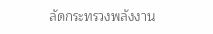ลัดกระทรวงพลังงาน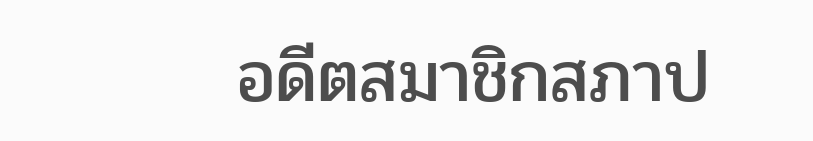อดีตสมาชิกสภาป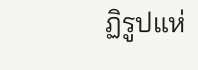ฏิรูปแห่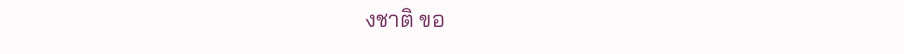งชาติ ขอ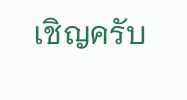เชิญครับ